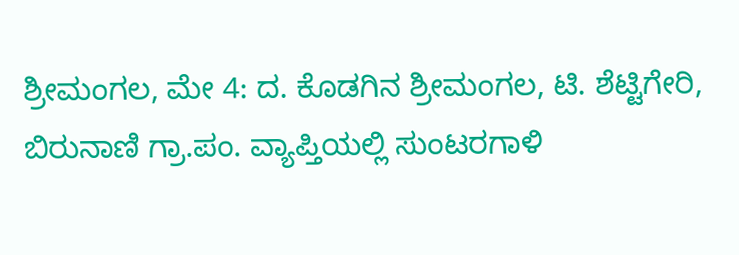ಶ್ರೀಮಂಗಲ, ಮೇ 4: ದ. ಕೊಡಗಿನ ಶ್ರೀಮಂಗಲ, ಟಿ. ಶೆಟ್ಟಿಗೇರಿ, ಬಿರುನಾಣಿ ಗ್ರಾ.ಪಂ. ವ್ಯಾಪ್ತಿಯಲ್ಲಿ ಸುಂಟರಗಾಳಿ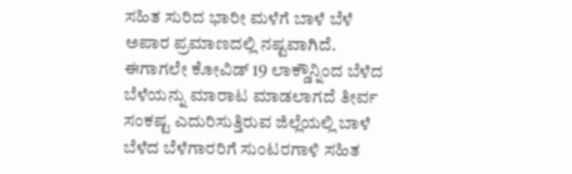ಸಹಿತ ಸುರಿದ ಭಾರೀ ಮಳೆಗೆ ಬಾಳೆ ಬೆಳೆ ಅಪಾರ ಪ್ರಮಾಣದಲ್ಲಿ ನಷ್ಟವಾಗಿದೆ.
ಈಗಾಗಲೇ ಕೋವಿಡ್ 19 ಲಾಕ್ಡೌನ್ನಿಂದ ಬೆಳೆದ ಬೆಳೆಯನ್ನು ಮಾರಾಟ ಮಾಡಲಾಗದೆ ತೀರ್ವ ಸಂಕಷ್ಟ ಎದುರಿಸುತ್ತಿರುವ ಜಿಲ್ಲೆಯಲ್ಲಿ ಬಾಳೆ ಬೆಳೆದ ಬೆಳೆಗಾರರಿಗೆ ಸುಂಟರಗಾಳಿ ಸಹಿತ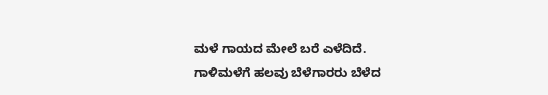ಮಳೆ ಗಾಯದ ಮೇಲೆ ಬರೆ ಎಳೆದಿದೆ.
ಗಾಳಿಮಳೆಗೆ ಹಲವು ಬೆಳೆಗಾರರು ಬೆಳೆದ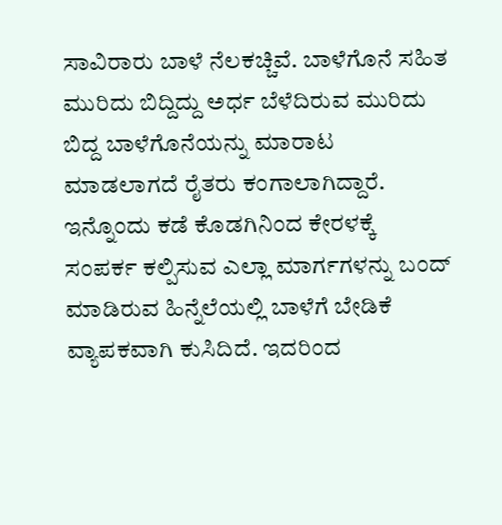ಸಾವಿರಾರು ಬಾಳೆ ನೆಲಕಚ್ಚಿವೆ. ಬಾಳೆಗೊನೆ ಸಹಿತ ಮುರಿದು ಬಿದ್ದಿದ್ದು ಅರ್ಧ ಬೆಳೆದಿರುವ ಮುರಿದು ಬಿದ್ದ ಬಾಳೆಗೊನೆಯನ್ನು ಮಾರಾಟ ಮಾಡಲಾಗದೆ ರೈತರು ಕಂಗಾಲಾಗಿದ್ದಾರೆ. ಇನ್ನೊಂದು ಕಡೆ ಕೊಡಗಿನಿಂದ ಕೇರಳಕ್ಕೆ ಸಂಪರ್ಕ ಕಲ್ಪಿಸುವ ಎಲ್ಲಾ ಮಾರ್ಗಗಳನ್ನು ಬಂದ್ ಮಾಡಿರುವ ಹಿನ್ನೆಲೆಯಲ್ಲಿ ಬಾಳೆಗೆ ಬೇಡಿಕೆ ವ್ಯಾಪಕವಾಗಿ ಕುಸಿದಿದೆ. ಇದರಿಂದ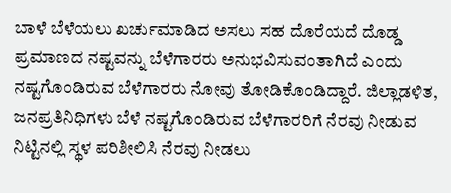ಬಾಳೆ ಬೆಳೆಯಲು ಖರ್ಚುಮಾಡಿದ ಅಸಲು ಸಹ ದೊರೆಯದೆ ದೊಡ್ಡ ಪ್ರಮಾಣದ ನಷ್ಟವನ್ನು ಬೆಳೆಗಾರರು ಅನುಭವಿಸುವಂತಾಗಿದೆ ಎಂದು ನಷ್ಟಗೊಂಡಿರುವ ಬೆಳೆಗಾರರು ನೋವು ತೋಡಿಕೊಂಡಿದ್ದಾರೆ. ಜಿಲ್ಲಾಡಳಿತ, ಜನಪ್ರತಿನಿಧಿಗಳು ಬೆಳೆ ನಷ್ಟಗೊಂಡಿರುವ ಬೆಳೆಗಾರರಿಗೆ ನೆರವು ನೀಡುವ ನಿಟ್ಟಿನಲ್ಲಿ ಸ್ಥಳ ಪರಿಶೀಲಿಸಿ ನೆರವು ನೀಡಲು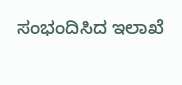ಸಂಭಂದಿಸಿದ ಇಲಾಖೆ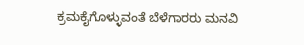ಕ್ರಮಕೈಗೊಳ್ಳುವಂತೆ ಬೆಳೆಗಾರರು ಮನವಿ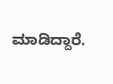ಮಾಡಿದ್ದಾರೆ.